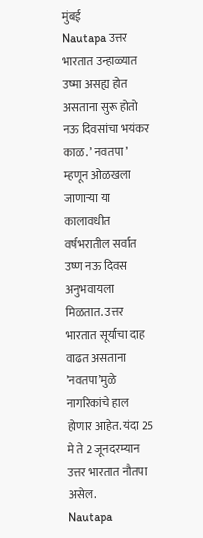मुंबई
Nautapa उत्तर भारतात उन्हाळ्यात उष्मा असह्य होत असताना सुरू होतो नऊ दिवसांचा भयंकर काळ. ’ नवतपा ’ म्हणून ओळखला जाणाऱ्या या कालावधीत वर्षभरातील सर्वात उष्ण नऊ दिवस अनुभवायला मिळतात. उत्तर भारतात सूर्याचा दाह वाढत असताना ’नवतपा’मुळे नागरिकांचे हाल होणार आहेत. यंदा 25 मे ते 2 जूनदरम्यान उत्तर भारतात नौतपा असेल.
Nautapa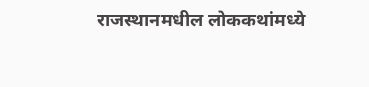राजस्थानमधील लोककथांमध्ये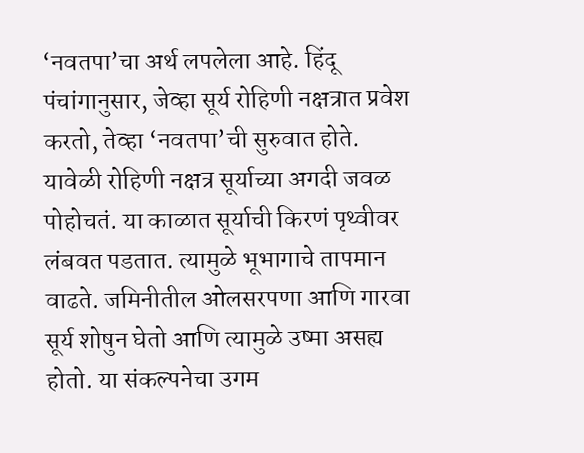‘नवतपा’चा अर्थ लपलेला आहे. हिंदू पंचांगानुसार, जेव्हा सूर्य रोहिणी नक्षत्रात प्रवेश करतो, तेव्हा ‘नवतपा’ची सुरुवात होते. यावेळी रोहिणी नक्षत्र सूर्याच्या अगदी जवळ पोहोचतं. या काळात सूर्याची किरणं पृथ्वीवर लंबवत पडतात. त्यामुळे भूभागाचे तापमान वाढते. जमिनीतील ओलसरपणा आणि गारवा सूर्य शोषुन घेतो आणि त्यामुळे उष्मा असह्य होतो. या संकल्पनेचा उगम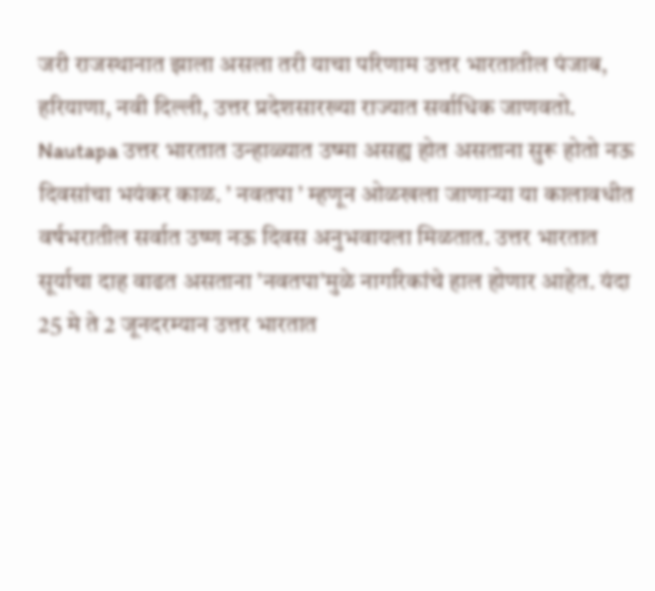जरी राजस्थानात झाला असला तरी याचा परिणाम उत्तर भारतातील पंजाब, हरियाणा, नवी दिल्ली, उत्तर प्रदेशसारख्या राज्यात सर्वाधिक जाणवतो.
Nautapa उत्तर भारतात उन्हाळ्यात उष्मा असह्य होत असताना सुरू होतो नऊ दिवसांचा भयंकर काळ. ’ नवतपा ’ म्हणून ओळखला जाणाऱ्या या कालावधीत वर्षभरातील सर्वात उष्ण नऊ दिवस अनुभवायला मिळतात. उत्तर भारतात सूर्याचा दाह वाढत असताना ’नवतपा’मुळे नागरिकांचे हाल होणार आहेत. यंदा 25 मे ते 2 जूनदरम्यान उत्तर भारतात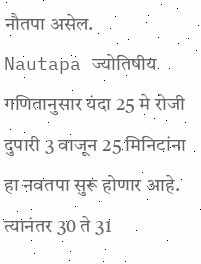नौतपा असेल.
Nautapa ज्योतिषीय गणितानुसार यंदा 25 मे रोजी दुपारी 3 वाजून 25 मिनिटांना हा नवतपा सुरू होणार आहे. त्यानंतर 30 ते 31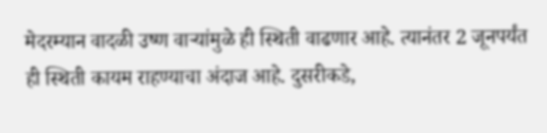मेदरम्यान वादळी उष्ण वाऱ्यांमुळे ही स्थिती वाढणार आहे. त्यानंतर 2 जूनपर्यंत ही स्थिती कायम राहण्याचा अंदाज आहे. दुसरीकडे,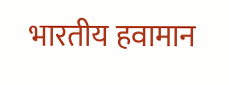भारतीय हवामान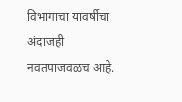विभागाचा यावर्षीचा अंदाजही नवतपाजवळच आहे.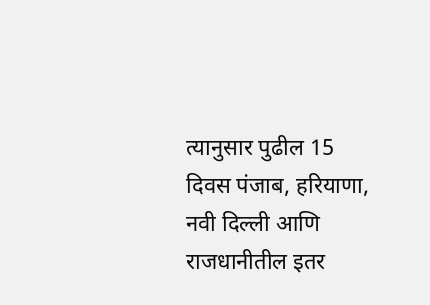त्यानुसार पुढील 15 दिवस पंजाब, हरियाणा, नवी दिल्ली आणि राजधानीतील इतर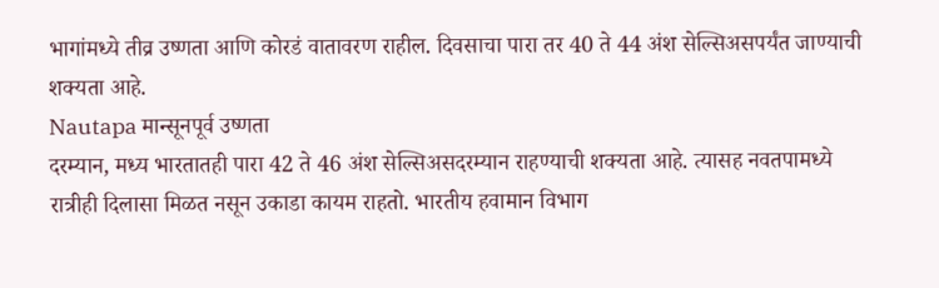भागांमध्ये तीव्र उष्णता आणि कोरडं वातावरण राहील. दिवसाचा पारा तर 40 ते 44 अंश सेल्सिअसपर्यंत जाण्याची शक्यता आहे.
Nautapa मान्सूनपूर्व उष्णता
दरम्यान, मध्य भारतातही पारा 42 ते 46 अंश सेल्सिअसदरम्यान राहण्याची शक्यता आहे. त्यासह नवतपामध्ये रात्रीही दिलासा मिळत नसून उकाडा कायम राहतो. भारतीय हवामान विभाग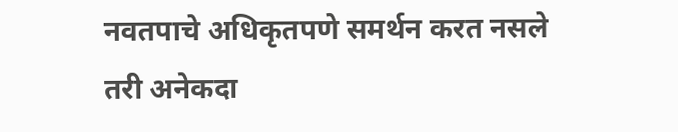नवतपाचे अधिकृतपणे समर्थन करत नसले तरी अनेकदा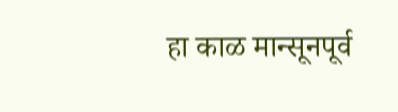हा काळ मान्सूनपूर्व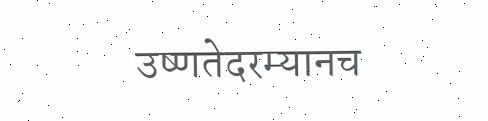उष्णतेदरम्यानच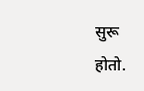सुरू होतो.